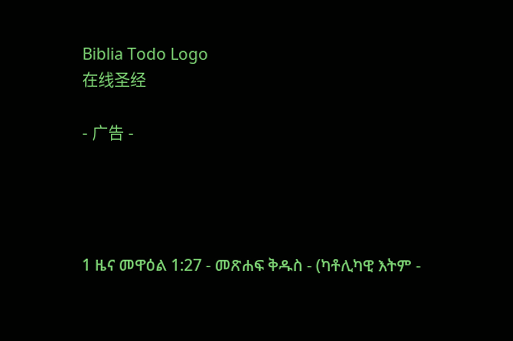Biblia Todo Logo
在线圣经

- 广告 -




1 ዜና መዋዕል 1:27 - መጽሐፍ ቅዱስ - (ካቶሊካዊ እትም -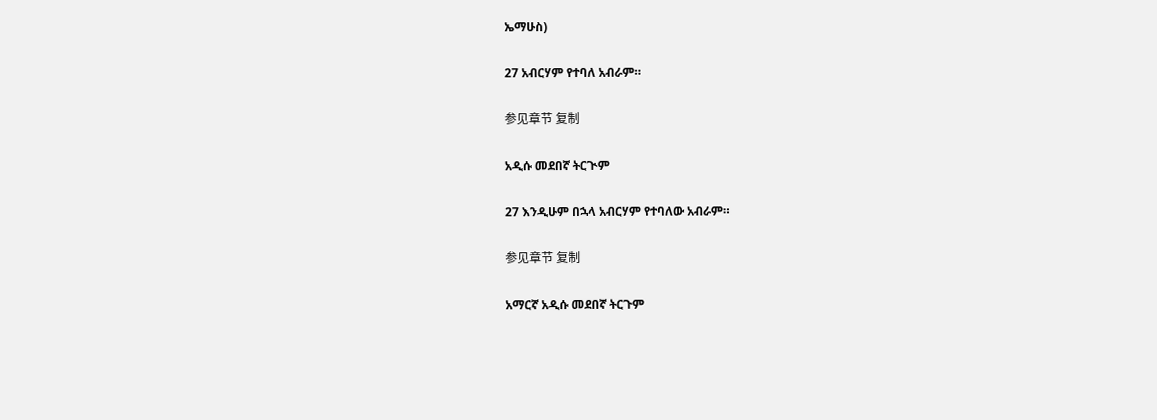ኤማሁስ)

27 አብርሃም የተባለ አብራም።

参见章节 复制

አዲሱ መደበኛ ትርጒም

27 እንዲሁም በኋላ አብርሃም የተባለው አብራም።

参见章节 复制

አማርኛ አዲሱ መደበኛ ትርጉም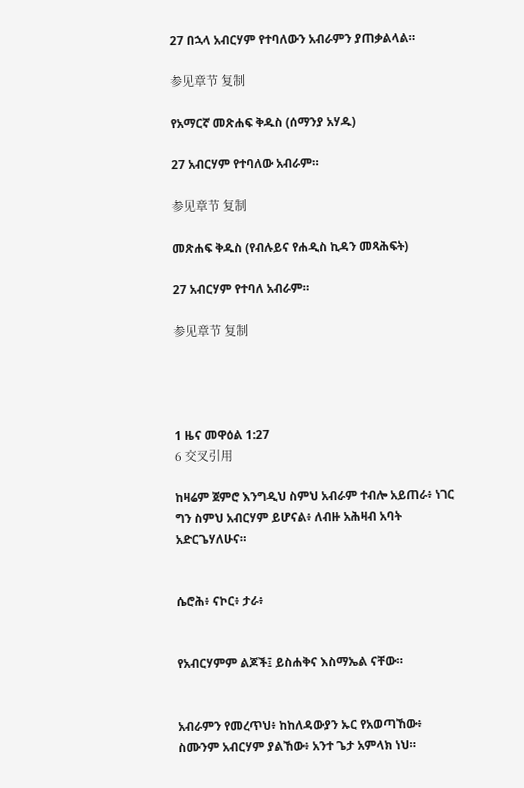27 በኋላ አብርሃም የተባለውን አብራምን ያጠቃልላል።

参见章节 复制

የአማርኛ መጽሐፍ ቅዱስ (ሰማንያ አሃዱ)

27 አብርሃም የተባለው አብራም።

参见章节 复制

መጽሐፍ ቅዱስ (የብሉይና የሐዲስ ኪዳን መጻሕፍት)

27 አብርሃም የተባለ አብራም።

参见章节 复制




1 ዜና መዋዕል 1:27
6 交叉引用

ከዛሬም ጀምሮ እንግዲህ ስምህ አብራም ተብሎ አይጠራ፥ ነገር ግን ስምህ አብርሃም ይሆናል፥ ለብዙ አሕዛብ አባት አድርጌሃለሁና።


ሴሮሕ፥ ናኮር፥ ታራ፥


የአብርሃምም ልጆች፤ ይስሐቅና እስማኤል ናቸው።


አብራምን የመረጥህ፥ ከከለዳውያን ኡር የአወጣኸው፥ ስሙንም አብርሃም ያልኸው፥ አንተ ጌታ አምላክ ነህ።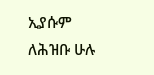ኢያሱም ለሕዝቡ ሁሉ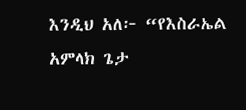እንዲህ አለ፦ “የእስራኤል አምላክ ጌታ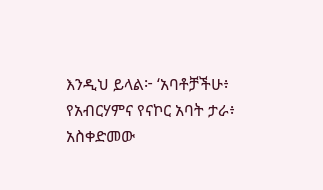እንዲህ ይላል፦ ‘አባቶቻችሁ፥ የአብርሃምና የናኮር አባት ታራ፥ አስቀድመው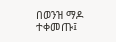በወንዝ ማዶ ተቀመጡ፤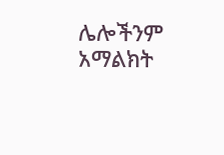ሌሎችንም አማልክት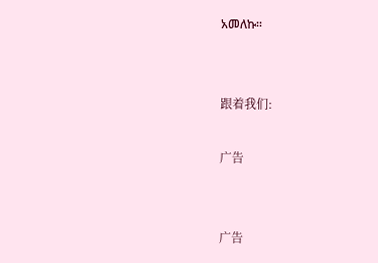አመለኩ።


跟着我们:

广告


广告